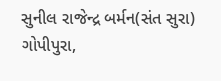સુનીલ રાજેન્દ્ર બર્મન(સંત સુરા)
ગોપીપુરા,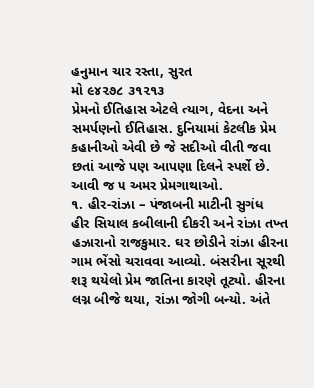હનુમાન ચાર રસ્તા, સુરત
મો ૯૪૨૭૮ ૩૧૨૧૩
પ્રેમનો ઈતિહાસ એટલે ત્યાગ, વેદના અને સમર્પણનો ઈતિહાસ. દુનિયામાં કેટલીક પ્રેમ કહાનીઓ એવી છે જે સદીઓ વીતી જવા છતાં આજે પણ આપણા દિલને સ્પર્શે છે. આવી જ ૫ અમર પ્રેમગાથાઓ.
૧. હીર-રાંઝા – પંજાબની માટીની સુગંધ
હીર સિયાલ કબીલાની દીકરી અને રાંઝા તખ્ત હઝારાનો રાજકુમાર. ઘર છોડીને રાંઝા હીરના ગામ ભેંસો ચરાવવા આવ્યો. બંસરીના સૂરથી શરૂ થયેલો પ્રેમ જાતિના કારણે તૂટ્યો. હીરના લગ્ન બીજે થયા, રાંઝા જોગી બન્યો. અંતે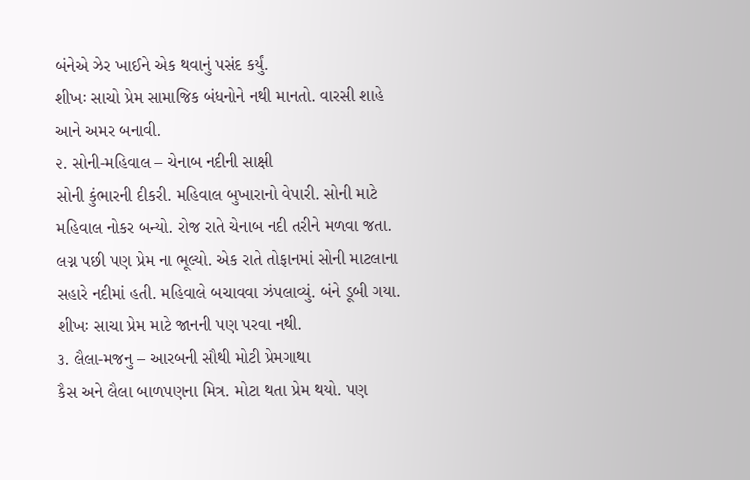બંનેએ ઝેર ખાઈને એક થવાનું પસંદ કર્યું.
શીખઃ સાચો પ્રેમ સામાજિક બંધનોને નથી માનતો. વારસી શાહે આને અમર બનાવી.
૨. સોની-મહિવાલ – ચેનાબ નદીની સાક્ષી
સોની કુંભારની દીકરી. મહિવાલ બુખારાનો વેપારી. સોની માટે મહિવાલ નોકર બન્યો. રોજ રાતે ચેનાબ નદી તરીને મળવા જતા. લગ્ન પછી પણ પ્રેમ ના ભૂલ્યો. એક રાતે તોફાનમાં સોની માટલાના સહારે નદીમાં હતી. મહિવાલે બચાવવા ઝંપલાવ્યું. બંને ડૂબી ગયા.
શીખઃ સાચા પ્રેમ માટે જાનની પણ પરવા નથી.
૩. લૈલા-મજનુ – આરબની સૌથી મોટી પ્રેમગાથા
કૈસ અને લૈલા બાળપણના મિત્ર. મોટા થતા પ્રેમ થયો. પણ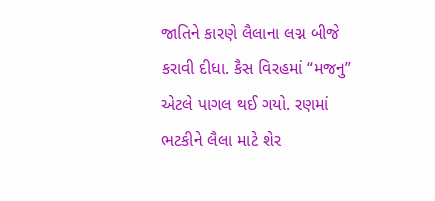જાતિને કારણે લૈલાના લગ્ન બીજે કરાવી દીધા. કૈસ વિરહમાં “મજનુ” એટલે પાગલ થઈ ગયો. રણમાં ભટકીને લૈલા માટે શેર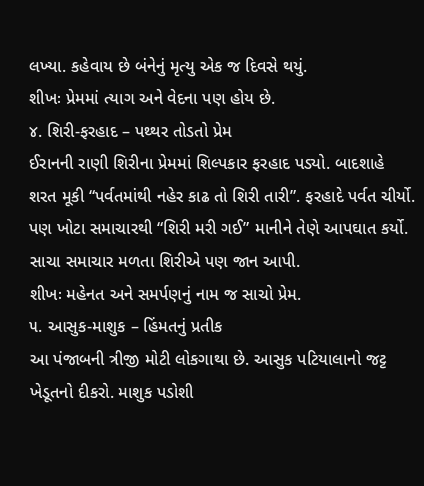લખ્યા. કહેવાય છે બંનેનું મૃત્યુ એક જ દિવસે થયું.
શીખઃ પ્રેમમાં ત્યાગ અને વેદના પણ હોય છે.
૪. શિરી-ફરહાદ – પથ્થર તોડતો પ્રેમ
ઈરાનની રાણી શિરીના પ્રેમમાં શિલ્પકાર ફરહાદ પડ્યો. બાદશાહે શરત મૂકી “પર્વતમાંથી નહેર કાઢ તો શિરી તારી”. ફરહાદે પર્વત ચીર્યો. પણ ખોટા સમાચારથી “શિરી મરી ગઈ” માનીને તેણે આપઘાત કર્યો. સાચા સમાચાર મળતા શિરીએ પણ જાન આપી.
શીખઃ મહેનત અને સમર્પણનું નામ જ સાચો પ્રેમ.
૫. આસુક-માશુક – હિંમતનું પ્રતીક
આ પંજાબની ત્રીજી મોટી લોકગાથા છે. આસુક પટિયાલાનો જટ્ટ ખેડૂતનો દીકરો. માશુક પડોશી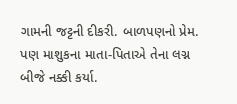ગામની જટ્ટની દીકરી. બાળપણનો પ્રેમ. પણ માશુકના માતા-પિતાએ તેના લગ્ન બીજે નક્કી કર્યા.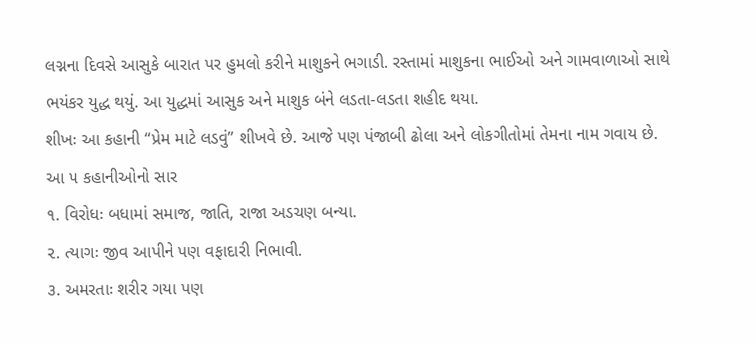લગ્નના દિવસે આસુકે બારાત પર હુમલો કરીને માશુકને ભગાડી. રસ્તામાં માશુકના ભાઈઓ અને ગામવાળાઓ સાથે ભયંકર યુદ્ધ થયું. આ યુદ્ધમાં આસુક અને માશુક બંને લડતા-લડતા શહીદ થયા.
શીખઃ આ કહાની “પ્રેમ માટે લડવું” શીખવે છે. આજે પણ પંજાબી ઢોલા અને લોકગીતોમાં તેમના નામ ગવાય છે.
આ ૫ કહાનીઓનો સાર
૧. વિરોધઃ બધામાં સમાજ, જાતિ, રાજા અડચણ બન્યા.
૨. ત્યાગઃ જીવ આપીને પણ વફાદારી નિભાવી.
૩. અમરતાઃ શરીર ગયા પણ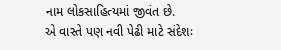નામ લોકસાહિત્યમાં જીવંત છે.
એ વાસ્તે પણ નવી પેઢી માટે સંદેશઃ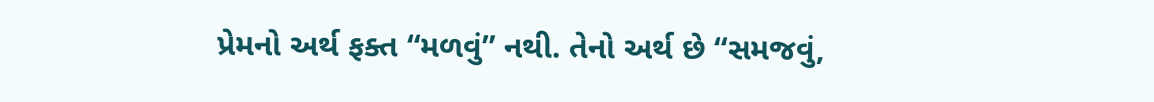પ્રેમનો અર્થ ફક્ત “મળવું” નથી. તેનો અર્થ છે “સમજવું,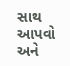સાથ આપવો અને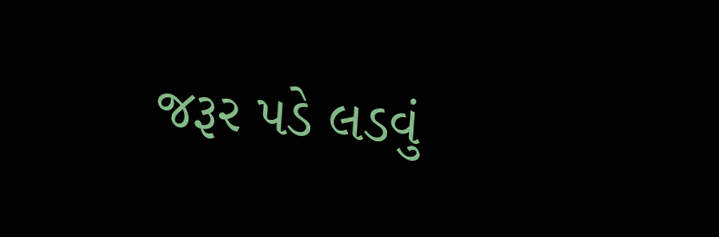જરૂર પડે લડવું